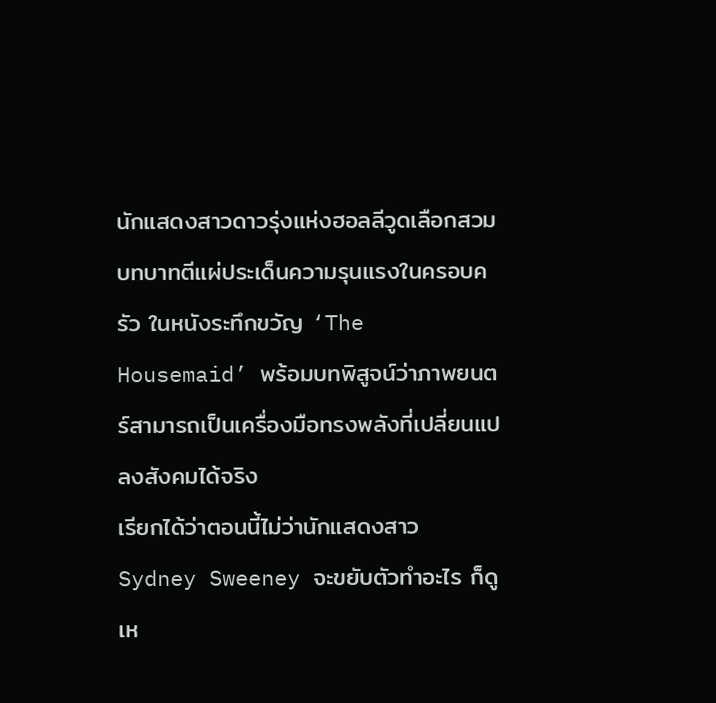นักแสดงสาวดาวรุ่งแห่งฮอลลีวูดเลือกสวมบทบาทตีแผ่ประเด็นความรุนแรงในครอบครัว ในหนังระทึกขวัญ ‘The Housemaid’ พร้อมบทพิสูจน์ว่าภาพยนตร์สามารถเป็นเครื่องมือทรงพลังที่เปลี่ยนแปลงสังคมได้จริง
เรียกได้ว่าตอนนี้ไม่ว่านักแสดงสาว Sydney Sweeney จะขยับตัวทำอะไร ก็ดูเห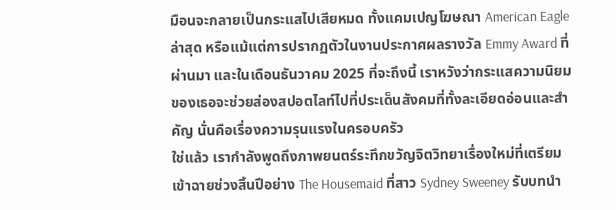มือนจะกลายเป็นกระแสไปเสียหมด ทั้งแคมเปญโฆษณา American Eagle ล่าสุด หรือแม้แต่การปรากฏตัวในงานประกาศผลรางวัล Emmy Award ที่ผ่านมา และในเดือนธันวาคม 2025 ที่จะถึงนี้ เราหวังว่ากระแสความนิยมของเธอจะช่วยส่องสปอตไลท์ไปที่ประเด็นสังคมที่ทั้งละเอียดอ่อนและสำคัญ นั่นคือเรื่องความรุนแรงในครอบครัว
ใช่แล้ว เรากำลังพูดถึงภาพยนตร์ระทึกขวัญจิตวิทยาเรื่องใหม่ที่เตรียมเข้าฉายช่วงสิ้นปีอย่าง The Housemaid ที่สาว Sydney Sweeney รับบทนำ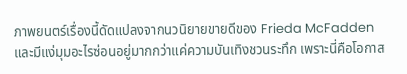ภาพยนตร์เรื่องนี้ดัดแปลงจากนวนิยายขายดีของ Frieda McFadden และมีแง่มุมอะไรซ่อนอยู่มากกว่าแค่ความบันเทิงชวนระทึก เพราะนี่คือโอกาส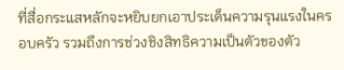ที่สื่อกระแสหลักจะหยิบยกเอาประเด็นความรุนแรงในครอบครัว รวมถึงการช่วงชิงสิทธิความเป็นตัวของตัว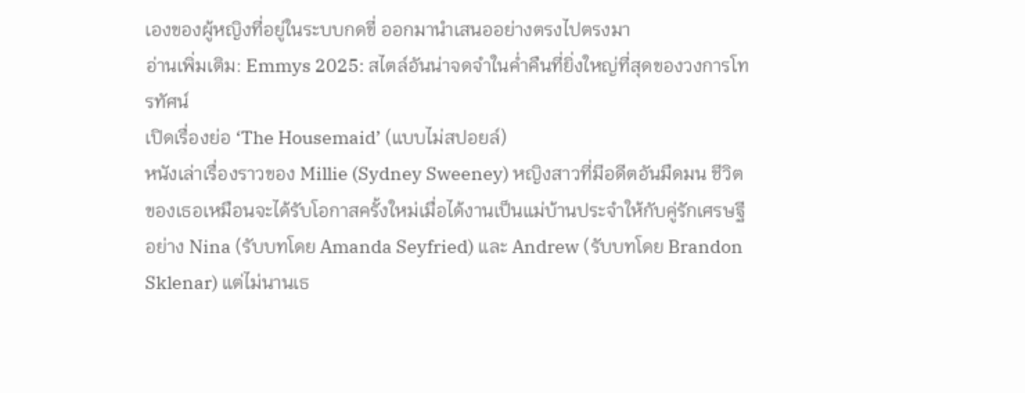เองของผู้หญิงที่อยู่ในระบบกดขี่ ออกมานำเสนออย่างตรงไปตรงมา
อ่านเพิ่มเติม: Emmys 2025: สไตล์อันน่าจดจำในค่ำคืนที่ยิ่งใหญ่ที่สุดของวงการโทรทัศน์
เปิดเรื่องย่อ ‘The Housemaid’ (แบบไม่สปอยล์)
หนังเล่าเรื่องราวของ Millie (Sydney Sweeney) หญิงสาวที่มีอดีตอันมืดมน ชีวิตของเธอเหมือนจะได้รับโอกาสครั้งใหม่เมื่อได้งานเป็นแม่บ้านประจำให้กับคู่รักเศรษฐีอย่าง Nina (รับบทโดย Amanda Seyfried) และ Andrew (รับบทโดย Brandon Sklenar) แต่ไม่นานเธ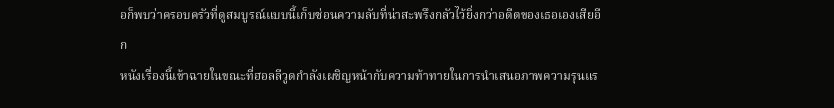อก็พบว่าครอบครัวที่ดูสมบูรณ์แบบนี้เก็บซ่อนความลับที่น่าสะพรึงกลัวไว้ยิ่งกว่าอดีตของเธอเองเสียอีก
หนังเรื่องนี้เข้าฉายในขณะที่ฮอลลีวูดกำลังเผชิญหน้ากับความท้าทายในการนำเสนอภาพความรุนแร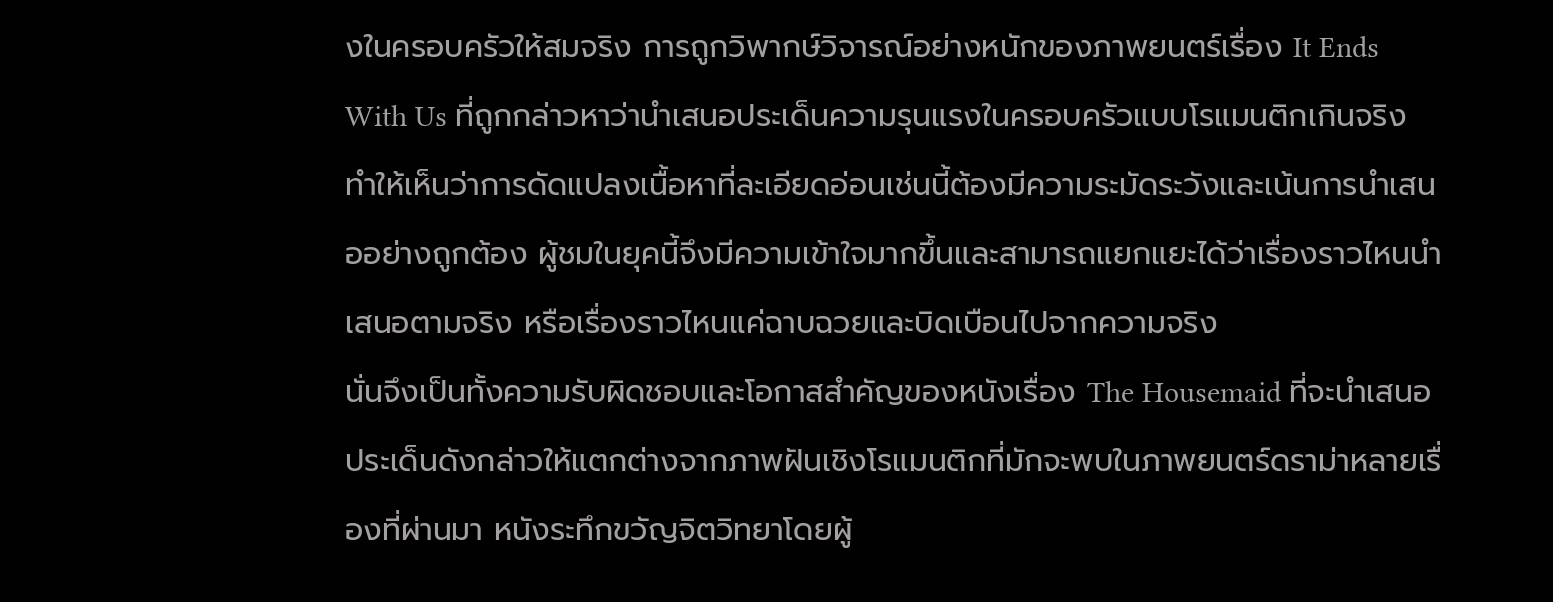งในครอบครัวให้สมจริง การถูกวิพากษ์วิจารณ์อย่างหนักของภาพยนตร์เรื่อง It Ends With Us ที่ถูกกล่าวหาว่านำเสนอประเด็นความรุนแรงในครอบครัวแบบโรแมนติกเกินจริง ทำให้เห็นว่าการดัดแปลงเนื้อหาที่ละเอียดอ่อนเช่นนี้ต้องมีความระมัดระวังและเน้นการนำเสนออย่างถูกต้อง ผู้ชมในยุคนี้จึงมีความเข้าใจมากขึ้นและสามารถแยกแยะได้ว่าเรื่องราวไหนนำเสนอตามจริง หรือเรื่องราวไหนแค่ฉาบฉวยและบิดเบือนไปจากความจริง
นั่นจึงเป็นทั้งความรับผิดชอบและโอกาสสำคัญของหนังเรื่อง The Housemaid ที่จะนำเสนอประเด็นดังกล่าวให้แตกต่างจากภาพฝันเชิงโรแมนติกที่มักจะพบในภาพยนตร์ดราม่าหลายเรื่องที่ผ่านมา หนังระทึกขวัญจิตวิทยาโดยผู้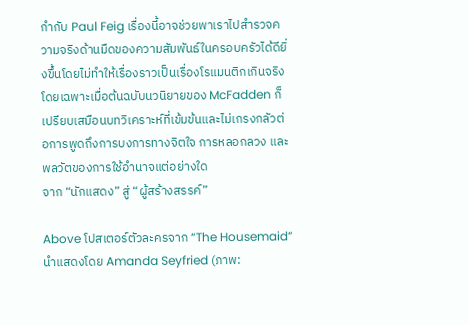กำกับ Paul Feig เรื่องนี้อาจช่วยพาเราไปสำรวจความจริงด้านมืดของความสัมพันธ์ในครอบครัวได้ดียิ่งขึ้นโดยไม่ทำให้เรื่องราวเป็นเรื่องโรแมนติกเกินจริง โดยเฉพาะเมื่อต้นฉบับนวนิยายของ McFadden ก็เปรียบเสมือนบทวิเคราะห์ที่เข้มข้นและไม่เกรงกลัวต่อการพูดถึงการบงการทางจิตใจ การหลอกลวง และพลวัตของการใช้อำนาจแต่อย่างใด
จาก “นักแสดง” สู่ “ผู้สร้างสรรค์”

Above โปสเตอร์ตัวละครจาก “The Housemaid” นำแสดงโดย Amanda Seyfried (ภาพ: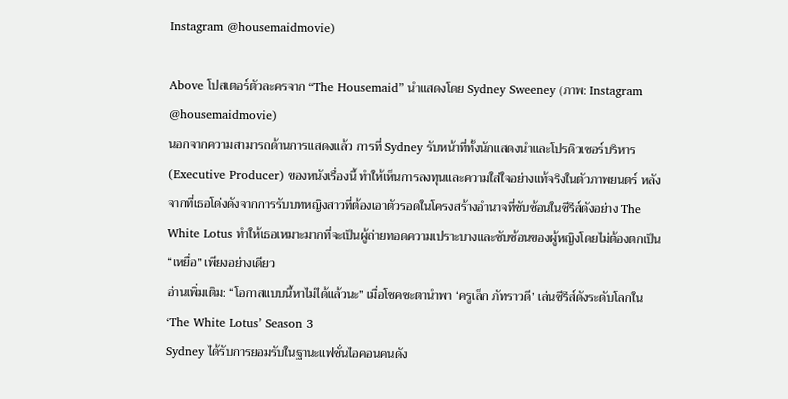Instagram @housemaidmovie)

Above โปสเตอร์ตัวละครจาก “The Housemaid” นำแสดงโดย Sydney Sweeney (ภาพ: Instagram @housemaidmovie)
นอกจากความสามารถด้านการแสดงแล้ว การที่ Sydney รับหน้าที่ทั้งนักแสดงนำและโปรดิวเซอร์บริหาร (Executive Producer) ของหนังเรื่องนี้ ทำให้เห็นการลงทุนและความใส่ใจอย่างแท้จริงในตัวภาพยนตร์ หลังจากที่เธอโด่งดังจากการรับบทหญิงสาวที่ต้องเอาตัวรอดในโครงสร้างอำนาจที่ซับซ้อนในซีรีส์ดังอย่าง The White Lotus ทำให้เธอเหมาะมากที่จะเป็นผู้ถ่ายทอดความเปราะบางและซับซ้อนของผู้หญิงโดยไม่ต้องตกเป็น “เหยื่อ” เพียงอย่างเดียว
อ่านเพิ่มเติม: “โอกาสแบบนี้หาไม่ได้แล้วนะ” เมื่อโชคชะตานำพา ‘ครูเล็ก ภัทราวดี’ เล่นซีรีส์ดังระดับโลกใน ‘The White Lotus’ Season 3
Sydney ได้รับการยอมรับในฐานะแฟชั่นไอคอนคนดัง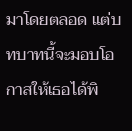มาโดยตลอด แต่บทบาทนี้จะมอบโอกาสให้เธอได้พิ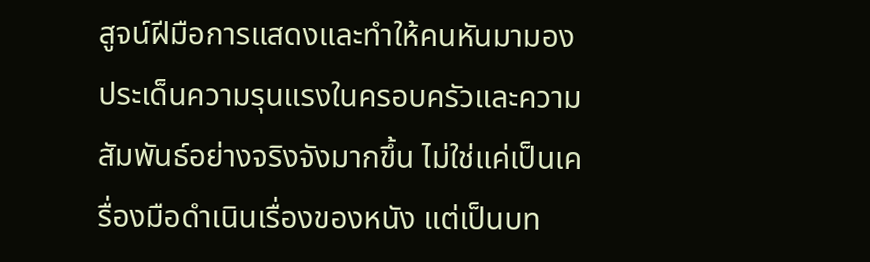สูจน์ฝีมือการแสดงและทำให้คนหันมามองประเด็นความรุนแรงในครอบครัวและความสัมพันธ์อย่างจริงจังมากขึ้น ไม่ใช่แค่เป็นเครื่องมือดำเนินเรื่องของหนัง แต่เป็นบท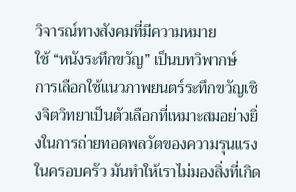วิจารณ์ทางสังคมที่มีความหมาย
ใช้ “หนังระทึกขวัญ” เป็นบทวิพากษ์
การเลือกใช้แนวภาพยนตร์ระทึกขวัญเชิงจิตวิทยาเป็นตัวเลือกที่เหมาะสมอย่างยิ่งในการถ่ายทอดพลวัตของความรุนแรงในครอบครัว มันทำให้เราไม่มองสิ่งที่เกิด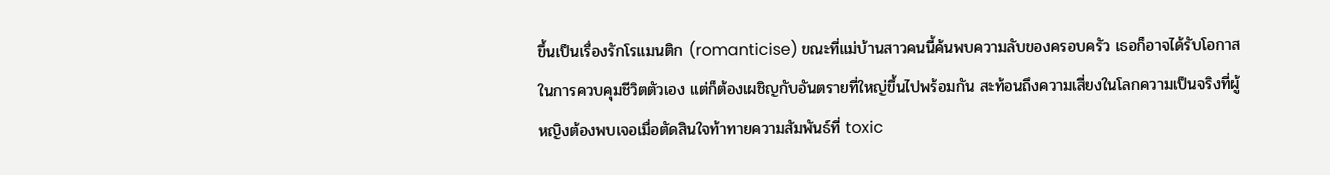ขึ้นเป็นเรื่องรักโรแมนติก (romanticise) ขณะที่แม่บ้านสาวคนนี้ค้นพบความลับของครอบครัว เธอก็อาจได้รับโอกาสในการควบคุมชีวิตตัวเอง แต่ก็ต้องเผชิญกับอันตรายที่ใหญ่ขึ้นไปพร้อมกัน สะท้อนถึงความเสี่ยงในโลกความเป็นจริงที่ผู้หญิงต้องพบเจอเมื่อตัดสินใจท้าทายความสัมพันธ์ที่ toxic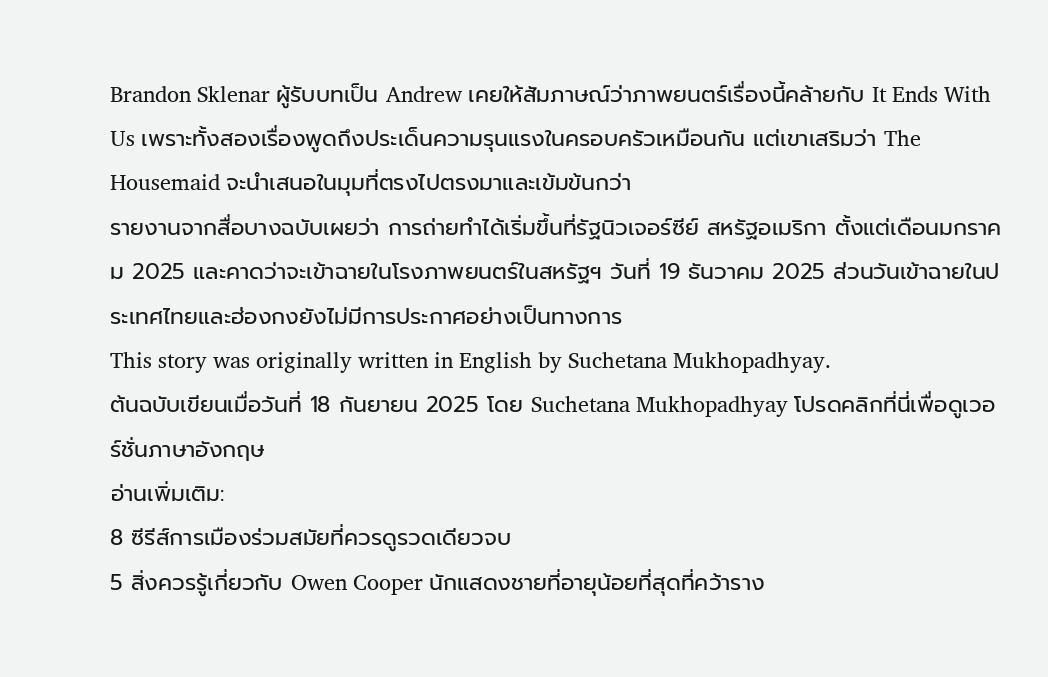Brandon Sklenar ผู้รับบทเป็น Andrew เคยให้สัมภาษณ์ว่าภาพยนตร์เรื่องนี้คล้ายกับ It Ends With Us เพราะทั้งสองเรื่องพูดถึงประเด็นความรุนแรงในครอบครัวเหมือนกัน แต่เขาเสริมว่า The Housemaid จะนำเสนอในมุมที่ตรงไปตรงมาและเข้มข้นกว่า
รายงานจากสื่อบางฉบับเผยว่า การถ่ายทำได้เริ่มขึ้นที่รัฐนิวเจอร์ซีย์ สหรัฐอเมริกา ตั้งแต่เดือนมกราคม 2025 และคาดว่าจะเข้าฉายในโรงภาพยนตร์ในสหรัฐฯ วันที่ 19 ธันวาคม 2025 ส่วนวันเข้าฉายในประเทศไทยและฮ่องกงยังไม่มีการประกาศอย่างเป็นทางการ
This story was originally written in English by Suchetana Mukhopadhyay.
ต้นฉบับเขียนเมื่อวันที่ 18 กันยายน 2025 โดย Suchetana Mukhopadhyay โปรดคลิกที่นี่เพื่อดูเวอร์ชั่นภาษาอังกฤษ
อ่านเพิ่มเติม:
8 ซีรีส์การเมืองร่วมสมัยที่ควรดูรวดเดียวจบ
5 สิ่งควรรู้เกี่ยวกับ Owen Cooper นักแสดงชายที่อายุน้อยที่สุดที่คว้าราง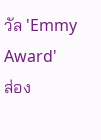วัล 'Emmy Award'
ส่อง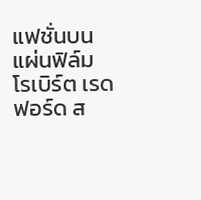แฟชั่นบนแผ่นฟิล์ม โรเบิร์ต เรดฟอร์ด ส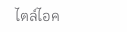ไตล์ไอค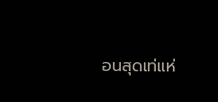อนสุดเท่แห่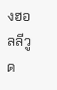งฮอลลีวูด